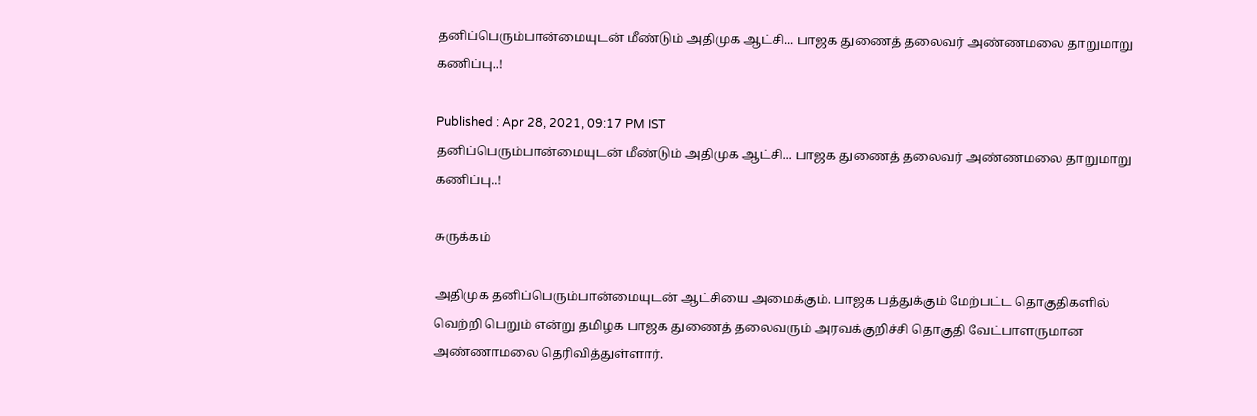தனிப்பெரும்பான்மையுடன் மீண்டும் அதிமுக ஆட்சி... பாஜக துணைத் தலைவர் அண்ணமலை தாறுமாறு கணிப்பு..!

Published : Apr 28, 2021, 09:17 PM IST
தனிப்பெரும்பான்மையுடன் மீண்டும் அதிமுக ஆட்சி... பாஜக துணைத் தலைவர் அண்ணமலை தாறுமாறு கணிப்பு..!

சுருக்கம்

அதிமுக தனிப்பெரும்பான்மையுடன் ஆட்சியை அமைக்கும். பாஜக பத்துக்கும் மேற்பட்ட தொகுதிகளில் வெற்றி பெறும் என்று தமிழக பாஜக துணைத் தலைவரும் அரவக்குறிச்சி தொகுதி வேட்பாளருமான அண்ணாமலை தெரிவித்துள்ளார்.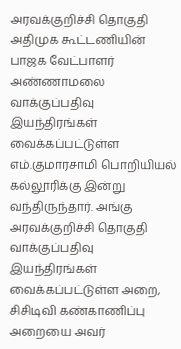அரவக்குறிச்சி தொகுதி அதிமுக கூட்டணியின் பாஜக வேட்பாளர் அண்ணாமலை வாக்குப்பதிவு இயந்திரங்கள் வைக்கப்பட்டுள்ள எம்.குமாரசாமி பொறியியல் கல்லூரிக்கு இன்று வந்திருந்தார். அங்கு அரவக்குறிச்சி தொகுதி வாக்குப்பதிவு இயந்திரங்கள் வைக்கப்பட்டுள்ள அறை, சிசிடிவி கண்காணிப்பு அறையை அவர்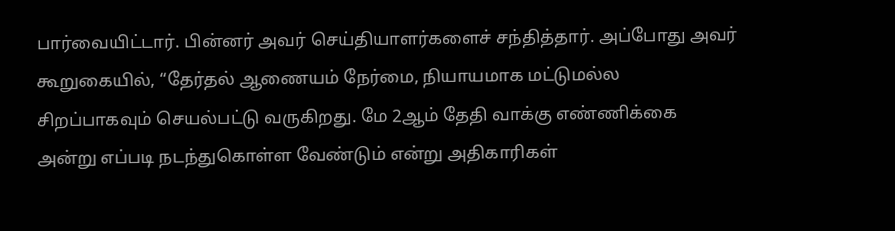பார்வையிட்டார். பின்னர் அவர் செய்தியாளர்களைச் சந்தித்தார். அப்போது அவர் கூறுகையில், “தேர்தல் ஆணையம் நேர்மை, நியாயமாக மட்டுமல்ல சிறப்பாகவும் செயல்பட்டு வருகிறது. மே 2ஆம் தேதி வாக்கு எண்ணிக்கை அன்று எப்படி நடந்துகொள்ள வேண்டும் என்று அதிகாரிகள்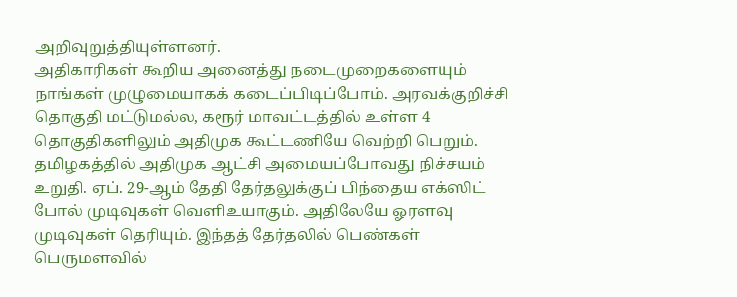அறிவுறுத்தியுள்ளனர்.
அதிகாரிகள் கூறிய அனைத்து நடைமுறைகளையும் நாங்கள் முழுமையாகக் கடைப்பிடிப்போம். அரவக்குறிச்சி தொகுதி மட்டுமல்ல, கரூர் மாவட்டத்தில் உள்ள 4 தொகுதிகளிலும் அதிமுக கூட்டணியே வெற்றி பெறும். தமிழகத்தில் அதிமுக ஆட்சி அமையப்போவது நிச்சயம் உறுதி. ஏப். 29-ஆம் தேதி தேர்தலுக்குப் பிந்தைய எக்ஸிட் போல் முடிவுகள் வெளிஉயாகும். அதிலேயே ஓரளவு முடிவுகள் தெரியும். இந்தத் தேர்தலில் பெண்கள் பெருமளவில்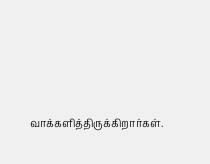வாக்களித்திருக்கிறார்கள்.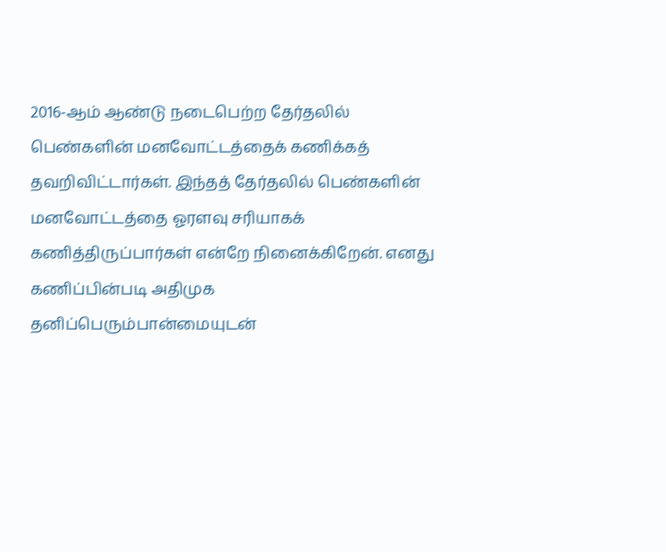2016-ஆம் ஆண்டு நடைபெற்ற தேர்தலில் பெண்களின் மனவோட்டத்தைக் கணிக்கத் தவறிவிட்டார்கள். இந்தத் தேர்தலில் பெண்களின் மனவோட்டத்தை ஓரளவு சரியாகக் கணித்திருப்பார்கள் என்றே நினைக்கிறேன். எனது கணிப்பின்படி அதிமுக தனிப்பெரும்பான்மையுடன்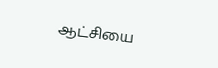ஆட்சியை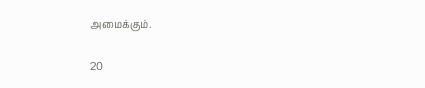அமைக்கும்.

20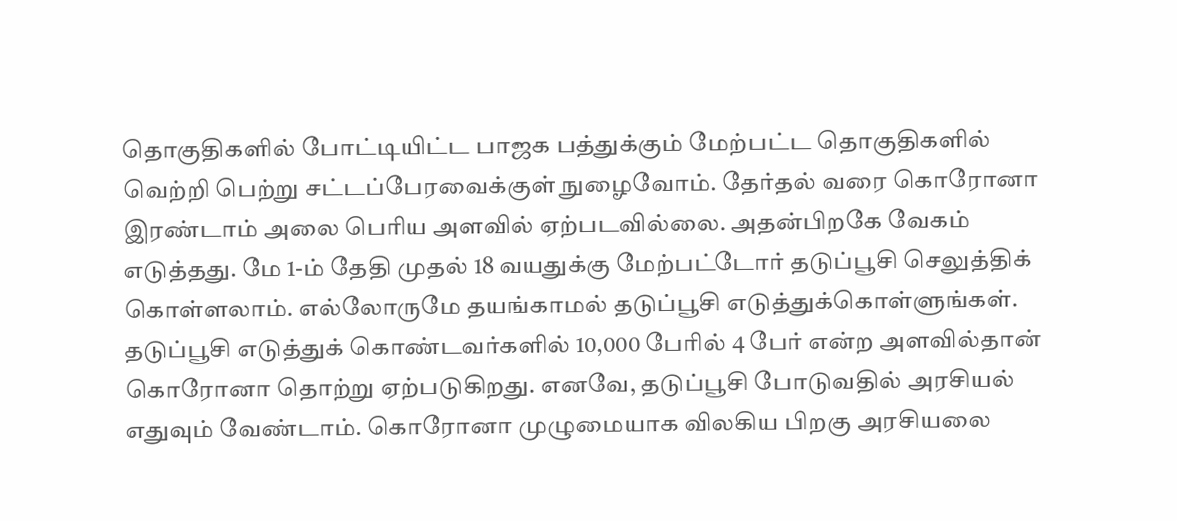தொகுதிகளில் போட்டியிட்ட பாஜக பத்துக்கும் மேற்பட்ட தொகுதிகளில் வெற்றி பெற்று சட்டப்பேரவைக்குள் நுழைவோம். தேர்தல் வரை கொரோனா இரண்டாம் அலை பெரிய அளவில் ஏற்படவில்லை. அதன்பிறகே வேகம் எடுத்தது. மே 1-ம் தேதி முதல் 18 வயதுக்கு மேற்பட்டோர் தடுப்பூசி செலுத்திக் கொள்ளலாம். எல்லோருமே தயங்காமல் தடுப்பூசி எடுத்துக்கொள்ளுங்கள். தடுப்பூசி எடுத்துக் கொண்டவர்களில் 10,000 பேரில் 4 பேர் என்ற அளவில்தான் கொரோனா தொற்று ஏற்படுகிறது. எனவே, தடுப்பூசி போடுவதில் அரசியல் எதுவும் வேண்டாம். கொரோனா முழுமையாக விலகிய பிறகு அரசியலை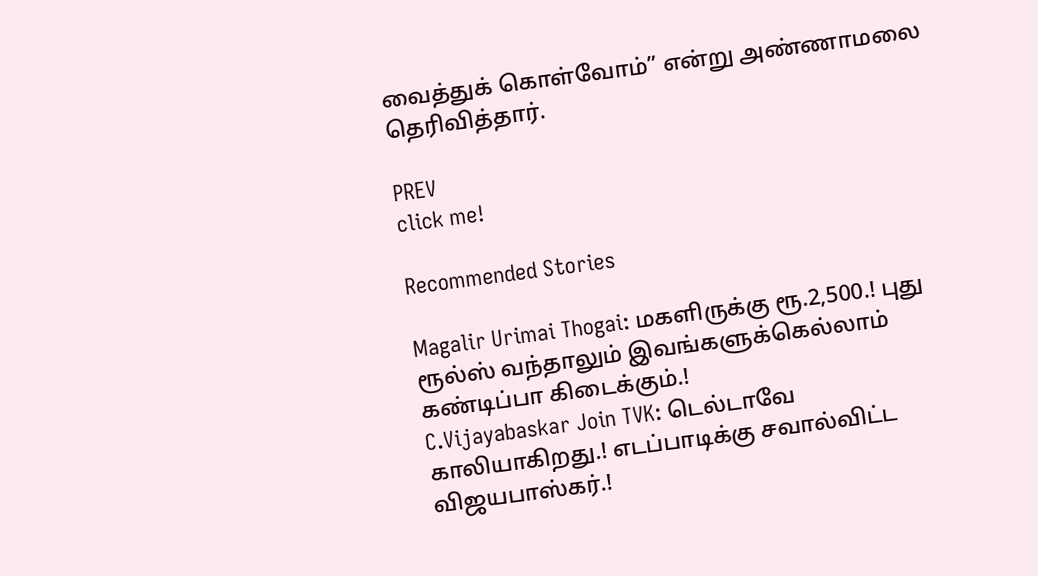வைத்துக் கொள்வோம்” என்று அண்ணாமலை தெரிவித்தார்.

PREV
click me!

Recommended Stories

Magalir Urimai Thogai: மகளிருக்கு ரூ.2,500.! புது ரூல்ஸ் வந்தாலும் இவங்களுக்கெல்லாம் கண்டிப்பா கிடைக்கும்.!
C.Vijayabaskar Join TVK: டெல்டாவே காலியாகிறது.! எடப்பாடிக்கு சவால்விட்ட விஜயபாஸ்கர்.!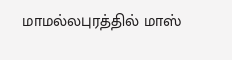மாமல்லபுரத்தில் மாஸ்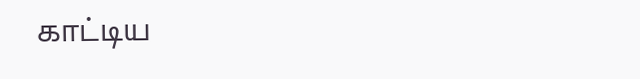காட்டிய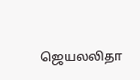ஜெயலலிதா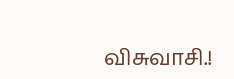விசுவாசி.!